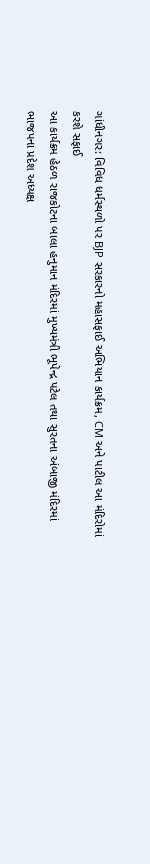ગાંધીનગર: વિવિધ ધર્મસ્થળો પર BJP સરકારનો મહાસફાઈ અભિયાન કાર્યક્રમ, CM અને પાટીલ આ મંદિરોમાં કરશે સફાઈ
આ કાર્યક્રમ હેઠળ રાજકોટના બાલા હનુમાન મંદિરમાં મુખ્યમંત્રી ભૂપેન્દ્ર પટેલ તથા સુરતના અંબાજી મંદિરમાં ભાજપના પ્રદેશ અધ્યક્ષ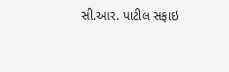સી.આર. પાટીલ સફાઇ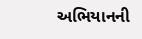અભિયાનની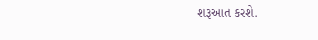શરૂઆત કરશે.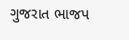ગુજરાત ભાજપ